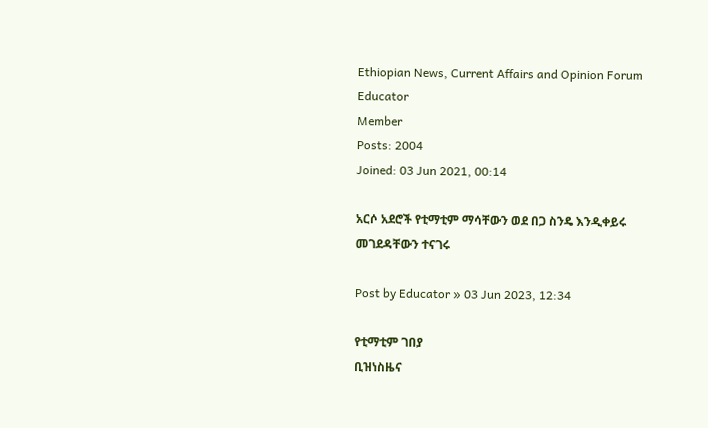Ethiopian News, Current Affairs and Opinion Forum
Educator
Member
Posts: 2004
Joined: 03 Jun 2021, 00:14

አርሶ አደሮች የቲማቲም ማሳቸውን ወደ በጋ ስንዴ እንዲቀይሩ መገደዳቸውን ተናገሩ

Post by Educator » 03 Jun 2023, 12:34

የቲማቲም ገበያ
ቢዝነስዜና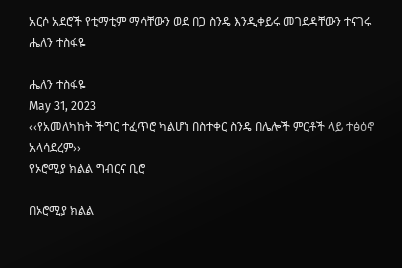አርሶ አደሮች የቲማቲም ማሳቸውን ወደ በጋ ስንዴ እንዲቀይሩ መገደዳቸውን ተናገሩ
ሔለን ተስፋዬ

ሔለን ተስፋዬ
May 31, 2023
‹‹የአመለካከት ችግር ተፈጥሮ ካልሆነ በስተቀር ስንዴ በሌሎች ምርቶች ላይ ተፅዕኖ አላሳደረም››
የኦሮሚያ ክልል ግብርና ቢሮ

በኦሮሚያ ክልል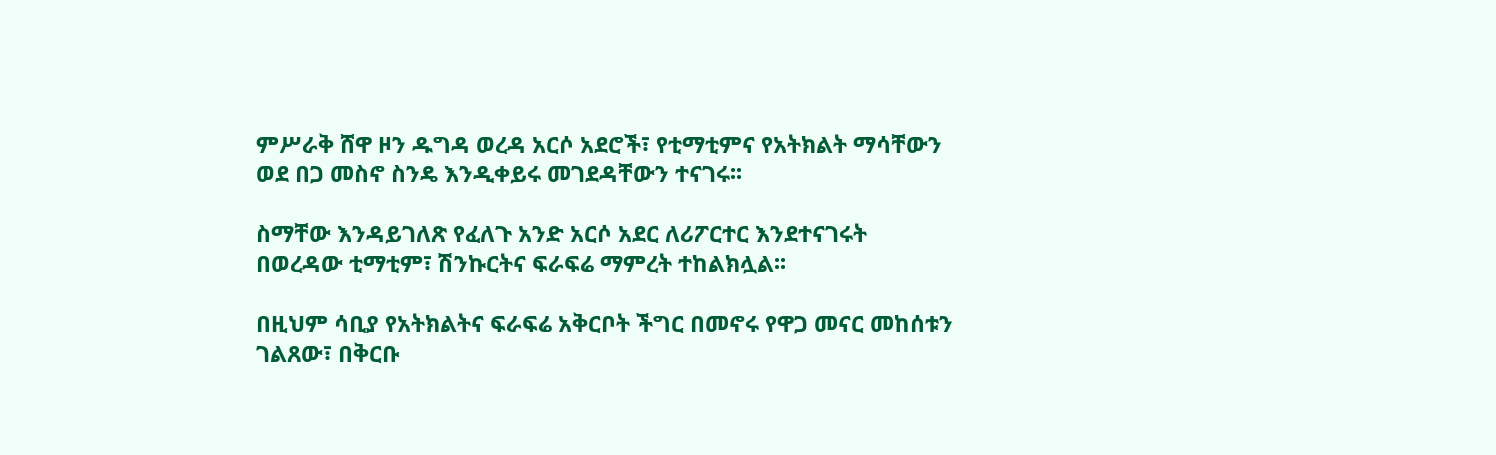ምሥራቅ ሸዋ ዞን ዱግዳ ወረዳ አርሶ አደሮች፣ የቲማቲምና የአትክልት ማሳቸውን ወደ በጋ መስኖ ስንዴ እንዲቀይሩ መገደዳቸውን ተናገሩ፡፡

ስማቸው እንዳይገለጽ የፈለጉ አንድ አርሶ አደር ለሪፖርተር እንደተናገሩት በወረዳው ቲማቲም፣ ሽንኩርትና ፍራፍሬ ማምረት ተከልክሏል፡፡

በዚህም ሳቢያ የአትክልትና ፍራፍሬ አቅርቦት ችግር በመኖሩ የዋጋ መናር መከሰቱን ገልጸው፣ በቅርቡ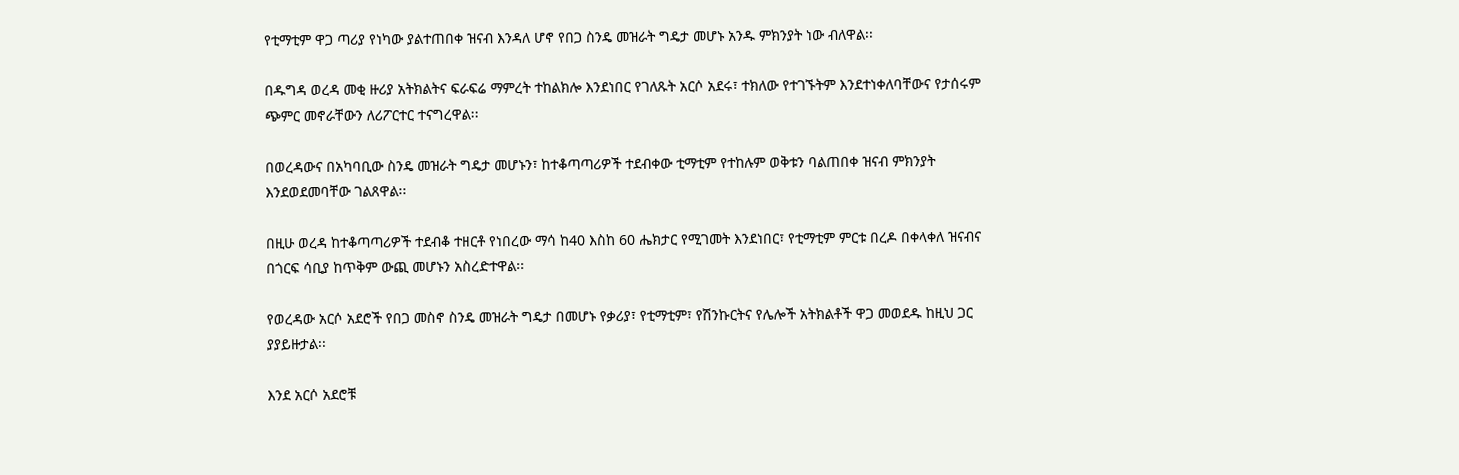የቲማቲም ዋጋ ጣሪያ የነካው ያልተጠበቀ ዝናብ እንዳለ ሆኖ የበጋ ስንዴ መዝራት ግዴታ መሆኑ አንዱ ምክንያት ነው ብለዋል፡፡

በዱግዳ ወረዳ መቂ ዙሪያ አትክልትና ፍራፍሬ ማምረት ተከልክሎ እንደነበር የገለጹት አርሶ አደሩ፣ ተክለው የተገኙትም እንደተነቀለባቸውና የታሰሩም ጭምር መኖራቸውን ለሪፖርተር ተናግረዋል፡፡

በወረዳውና በአካባቢው ስንዴ መዝራት ግዴታ መሆኑን፣ ከተቆጣጣሪዎች ተደብቀው ቲማቲም የተከሉም ወቅቱን ባልጠበቀ ዝናብ ምክንያት እንደወደመባቸው ገልጸዋል፡፡

በዚሁ ወረዳ ከተቆጣጣሪዎች ተደብቆ ተዘርቶ የነበረው ማሳ ከ40 እስከ 60 ሔክታር የሚገመት እንደነበር፣ የቲማቲም ምርቱ በረዶ በቀላቀለ ዝናብና በጎርፍ ሳቢያ ከጥቅም ውጪ መሆኑን አስረድተዋል፡፡

የወረዳው አርሶ አደሮች የበጋ መስኖ ስንዴ መዝራት ግዴታ በመሆኑ የቃሪያ፣ የቲማቲም፣ የሽንኩርትና የሌሎች አትክልቶች ዋጋ መወደዱ ከዚህ ጋር ያያይዙታል፡፡

እንደ አርሶ አደሮቹ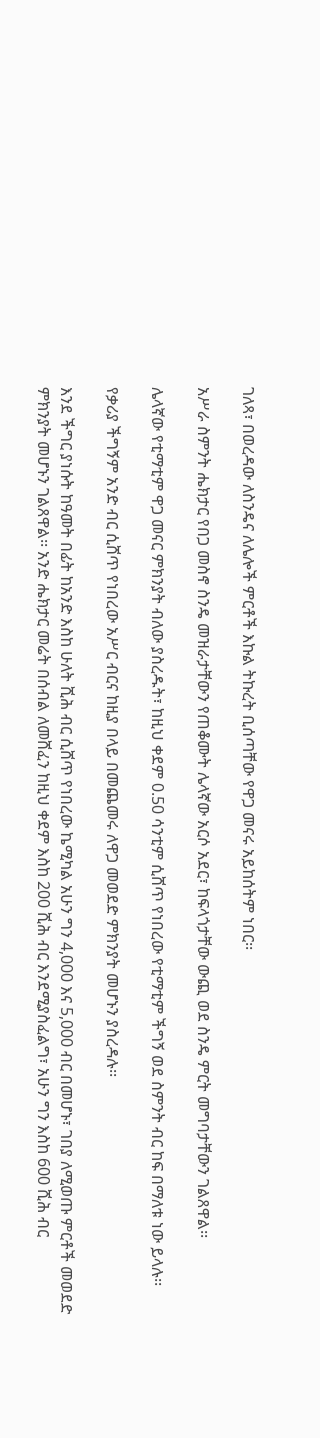ገለጻ፣ በወረዳው ለስንዴና ለሌሎች ምርቶች እኩል ትኩረት ቢሰጣቸው የዋጋ መናሩ አይከሰትም ነበር፡፡

አሥራ ስምንት ሔክታር የበጋ መስኖ ስንዴ መዝራታቸውን የጠቆሙት ሌላኛው አርሶ አደር፣ ከፍላጎታቸው ውጪ ወደ ስንዴ ምርት መግባታቸውን ገልጸዋል፡፡

ሌላኛው የቲማቲም ዋጋ መናር ምክንያት ብለው ያስረዱት፣ ከዚህ ቀደም 0.50 ሳንቲም ሲሸጥ የነበረው የቲማቲም ችግኝ ወደ ስምንት ብር ከፍ በማለቱ ነው ይላሉ፡፡

የቃሪያ ችግኝም አንድ ብር ሲሸጥ የነበረው አሥር ብርና ከዚያ በላይ በመጨመሩ ለዋጋ መወደድ ምክንያት መሆኑን ያስረዳሉ፡፡

እንደ ችግር ያነሱት ከዓመት በፊት ከአንድ እስከ ሁለት ሺሕ ብር ሲሸጥ የነበረው ኬሚካል አሁን ግን 4,000 እና 5,000 ብር በመሆኑ፣ ገበያ ለሚወጡ ምርቶች መወደድ ምክንያት መሆኑን ገልጸዋል፡፡ አንድ ሔክታር መሬት በሰብል ለመሸፈን ከዚህ ቀደም እስከ 200 ሺሕ ብር እንደሚያስፈልግ፣ አሁን ግን እስከ 600 ሺሕ ብር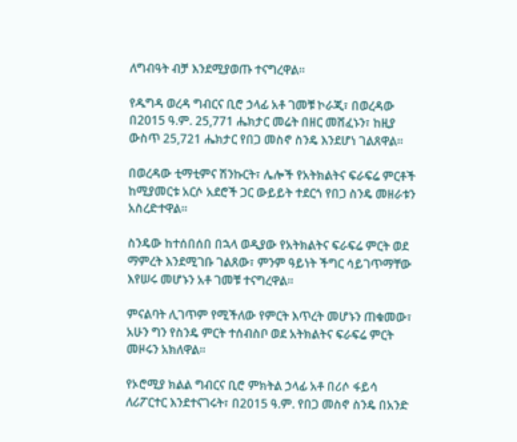ለግብዓት ብቻ እንደሚያወጡ ተናግረዋል፡፡

የዱግዳ ወረዳ ግብርና ቢሮ ኃላፊ አቶ ገመቹ ኮራጂ፣ በወረዳው በ2015 ዓ.ም. 25,771 ሔክታር መሬት በዘር መሸፈኑን፣ ከዚያ ውስጥ 25,721 ሔክታር የበጋ መስኖ ስንዴ እንደሆነ ገልጸዋል፡፡

በወረዳው ቲማቲምና ሽንኩርት፣ ሌሎች የአትክልትና ፍራፍሬ ምርቶች ከሚያመርቱ አርሶ አደሮች ጋር ውይይት ተደርጎ የበጋ ስንዴ መዘራቱን አስረድተዋል፡፡

ስንዴው ከተሰበሰበ በኋላ ወዲያው የአትክልትና ፍራፍሬ ምርት ወደ ማምረት እንደሚገቡ ገልጸው፣ ምንም ዓይነት ችግር ሳይገጥማቸው እየሠሩ መሆኑን አቶ ገመቹ ተናግረዋል፡፡

ምናልባት ሊገጥም የሚችለው የምርት እጥረት መሆኑን ጠቁመው፣ አሁን ግን የስንዴ ምርት ተሰብስቦ ወደ አትክልትና ፍራፍሬ ምርት መዞሩን አክለዋል፡፡

የኦሮሚያ ክልል ግብርና ቢሮ ምክትል ኃላፊ አቶ በሪሶ ፋይሳ ለሪፖርተር እንደተናገሩት፣ በ2015 ዓ.ም. የበጋ መስኖ ስንዴ በአንድ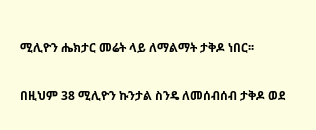ሚሊዮን ሔክታር መሬት ላይ ለማልማት ታቅዶ ነበር፡፡

በዚህም 38 ሚሊዮን ኩንታል ስንዴ ለመሰብሰብ ታቅዶ ወደ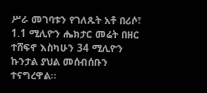ሥራ መገባቱን የገለጹት አቶ በሪሶ፣ 1.1 ሚሊዮን ሔክታር መሬት በዘር ተሸፍኖ እስካሁን 34 ሚሊዮን ኩንታል ያህል መሰብሰቡን ተናግረዋል፡፡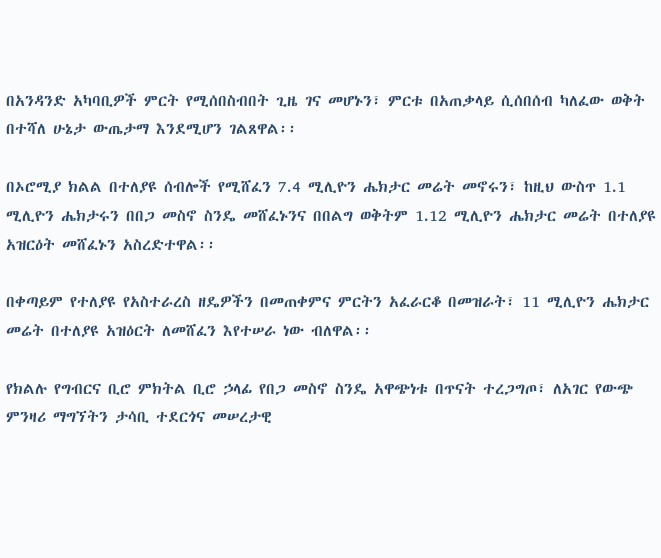በአንዳንድ አካባቢዎች ምርት የሚሰበስብበት ጊዜ ገና መሆኑን፣ ምርቱ በአጠቃላይ ሲሰበሰብ ካለፈው ወቅት በተሻለ ሁኔታ ውጤታማ እንደሚሆን ገልጸዋል፡፡

በኦሮሚያ ክልል በተለያዩ ሰብሎች የሚሸፈን 7.4 ሚሊዮን ሔክታር መሬት መኖሩን፣ ከዚህ ውስጥ 1.1 ሚሊዮን ሔክታሩን በበጋ መስኖ ስንዴ መሸፈኑንና በበልግ ወቅትም 1.12 ሚሊዮን ሔክታር መሬት በተለያዩ አዝርዕት መሸፈኑን አስረድተዋል፡፡

በቀጣይም የተለያዩ የአስተራረስ ዘዴዎችን በመጠቀምና ምርትን አፈራርቆ በመዝራት፣ 11 ሚሊዮን ሔክታር መሬት በተለያዩ አዝዕርት ለመሸፈን እየተሠራ ነው ብለዋል፡፡

የክልሉ የግብርና ቢሮ ምክትል ቢሮ ኃላፊ የበጋ መስኖ ስንዴ አዋጭነቱ በጥናት ተረጋግጦ፣ ለአገር የውጭ ምንዛሪ ማግኘትን ታሳቢ ተደርጎና መሠረታዊ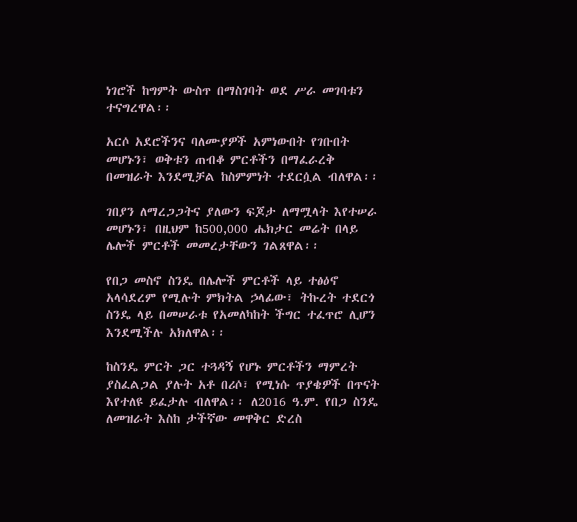ነገሮች ከግምት ውስጥ በማስገባት ወደ ሥራ መገባቱን ተናግረዋል፡፡

አርሶ አደሮችንና ባለሙያዎች አምነውበት የገቡበት መሆኑን፣ ወቅቱን ጠብቆ ምርቶችን በማፈራረቅ በመዝራት እንደሚቻል ከስምምነት ተደርሷል ብለዋል፡፡

ገበያን ለማረጋጋትና ያለውን ፍጆታ ለማሟላት እየተሠራ መሆኑን፣ በዚህም ከ500,000 ሔክታር መሬት በላይ ሌሎች ምርቶች መመረታቸውን ገልጸዋል፡፡

የበጋ መስኖ ስንዴ በሌሎች ምርቶች ላይ ተፅዕኖ አላሳደረም የሚሉት ምክትል ኃላፊው፣ ትኩረት ተደርጎ ስንዴ ላይ በመሠራቱ የአመለካከት ችግር ተፈጥሮ ሊሆን እንደሚችሉ አክለዋል፡፡

ከስንዴ ምርት ጋር ተጓዳኝ የሆኑ ምርቶችን ማምረት ያስፈልጋል ያሉት አቶ በሪሶ፣ የሚነሱ ጥያቄዎች በጥናት እየተለዩ ይፈታሉ ብለዋል፡፡ ለ2016 ዓ.ም. የበጋ ስንዴ ለመዝራት እስከ ታችኛው መዋቅር ድረስ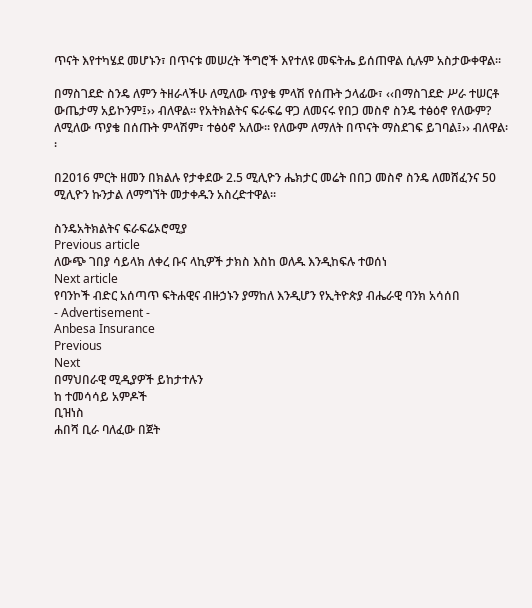ጥናት እየተካሄደ መሆኑን፣ በጥናቱ መሠረት ችግሮች እየተለዩ መፍትሔ ይሰጠዋል ሲሉም አስታውቀዋል፡፡

በማስገደድ ስንዴ ለምን ትዘራላችሁ ለሚለው ጥያቄ ምላሽ የሰጡት ኃላፊው፣ ‹‹በማስገደድ ሥራ ተሠርቶ ውጤታማ አይኮንም፤›› ብለዋል፡፡ የአትክልትና ፍራፍሬ ዋጋ ለመናሩ የበጋ መስኖ ስንዴ ተፅዕኖ የለውም? ለሚለው ጥያቄ በሰጡት ምላሽም፣ ተፅዕኖ አለው፡፡ የለውም ለማለት በጥናት ማስደገፍ ይገባል፤›› ብለዋል፡፡

በ2016 ምርት ዘመን በክልሉ የታቀደው 2.5 ሚሊዮን ሔክታር መሬት በበጋ መስኖ ስንዴ ለመሸፈንና 50 ሚሊዮን ኩንታል ለማግኘት መታቀዱን አስረድተዋል፡፡

ስንዴአትክልትና ፍራፍሬኦሮሚያ
Previous article
ለውጭ ገበያ ሳይላክ ለቀረ ቡና ላኪዎች ታክስ እስከ ወለዱ እንዲከፍሉ ተወሰነ
Next article
የባንኮች ብድር አሰጣጥ ፍትሐዊና ብዙኃኑን ያማከለ እንዲሆን የኢትዮጵያ ብሔራዊ ባንክ አሳሰበ
- Advertisement -
Anbesa Insurance
Previous
Next
በማህበራዊ ሚዲያዎች ይከታተሉን
ከ ተመሳሳይ አምዶች
ቢዝነስ
ሐበሻ ቢራ ባለፈው በጀት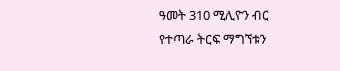ዓመት 310 ሚሊዮን ብር የተጣራ ትርፍ ማግኘቱን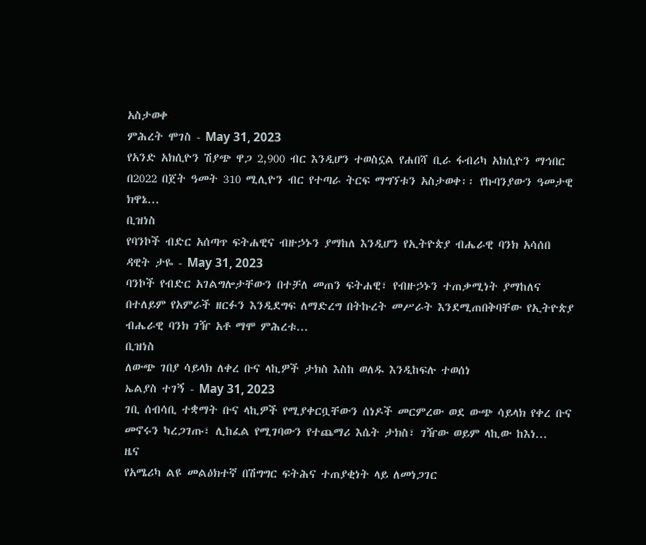አስታወቀ
ምሕረት ሞገስ - May 31, 2023
የአንድ አክሲዮን ሽያጭ ዋጋ 2,900 ብር እንዲሆን ተወስኗል የሐበሻ ቢራ ፋብሪካ አክሲዮን ማኅበር በ2022 በጀት ዓመት 310 ሚሊዮን ብር የተጣራ ትርፍ ማግኘቱን አስታወቀ፡፡ የኩባንያውን ዓመታዊ ክዋኔ...
ቢዝነስ
የባንኮች ብድር አሰጣጥ ፍትሐዊና ብዙኃኑን ያማከለ እንዲሆን የኢትዮጵያ ብሔራዊ ባንክ አሳሰበ
ዳዊት ታዬ - May 31, 2023
ባንኮች የብድር አገልግሎታቸውን በተቻለ መጠን ፍትሐዊ፣ የብዙኃኑን ተጠቃሚነት ያማከለና በተለይም የአምራች ዘርፉን እንዲደግፍ ለማድረግ በትኩረት መሥራት እንደሚጠበቅባቸው የኢትዮጵያ ብሔራዊ ባንክ ገዥ አቶ ማሞ ምሕረቱ...
ቢዝነስ
ለውጭ ገበያ ሳይላክ ለቀረ ቡና ላኪዎች ታክስ እስከ ወለዱ እንዲከፍሉ ተወሰነ
ኤልያስ ተገኝ - May 31, 2023
ገቢ ሰብሳቢ ተቋማት ቡና ላኪዎች የሚያቀርቧቸውን ሰነዶች መርምረው ወደ ውጭ ሳይላክ የቀረ ቡና መኖሩን ካረጋገጡ፣ ሊከፈል የሚገባውን የተጨማሪ እሴት ታክስ፣ ገዥው ወይም ላኪው ከእነ...
ዜና
የአሜሪካ ልዩ መልዕክተኛ በሽግግር ፍትሕና ተጠያቂነት ላይ ለመነጋገር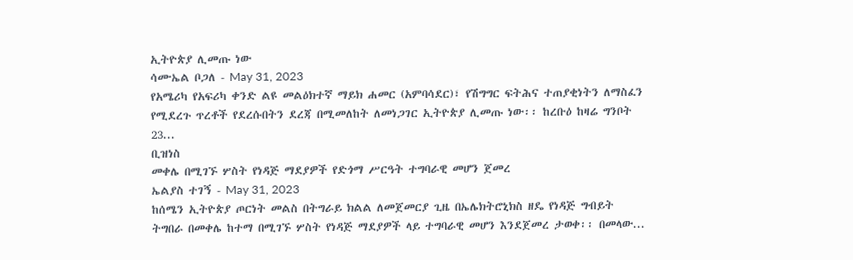ኢትዮጵያ ሊመጡ ነው
ሳሙኤል ቦጋለ - May 31, 2023
የአሜሪካ የአፍሪካ ቀንድ ልዩ መልዕክተኛ ማይክ ሐመር (አምባሳደር)፣ የሽግግር ፍትሕና ተጠያቂነትን ለማስፈን የሚደረጉ ጥረቶች የደረሱበትን ደረጃ በሚመለከት ለመነጋገር ኢትዮጵያ ሊመጡ ነው፡፡ ከረቡዕ ከዛሬ ግንቦት 23...
ቢዝነስ
መቀሌ በሚገኙ ሦስት የነዳጅ ማደያዎች የድጎማ ሥርዓት ተግባራዊ መሆን ጀመረ
ኤልያስ ተገኝ - May 31, 2023
ከሰሜን ኢትዮጵያ ጦርነት መልስ በትግራይ ክልል ለመጀመርያ ጊዜ በኤሌክትሮኒክስ ዘዴ የነዳጅ ግብይት ትግበራ በመቀሌ ከተማ በሚገኙ ሦስት የነዳጅ ማደያዎች ላይ ተግባራዊ መሆን እንደጀመረ ታወቀ፡፡ በመላው...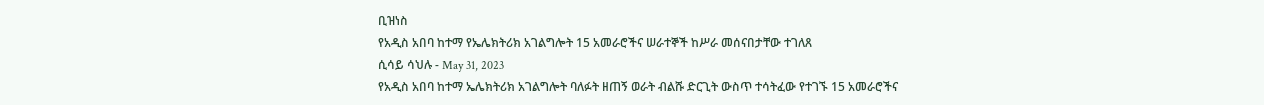ቢዝነስ
የአዲስ አበባ ከተማ የኤሌክትሪክ አገልግሎት 15 አመራሮችና ሠራተኞች ከሥራ መሰናበታቸው ተገለጸ
ሲሳይ ሳህሉ - May 31, 2023
የአዲስ አበባ ከተማ ኤሌክትሪክ አገልግሎት ባለፉት ዘጠኝ ወራት ብልሹ ድርጊት ውስጥ ተሳትፈው የተገኙ 15 አመራሮችና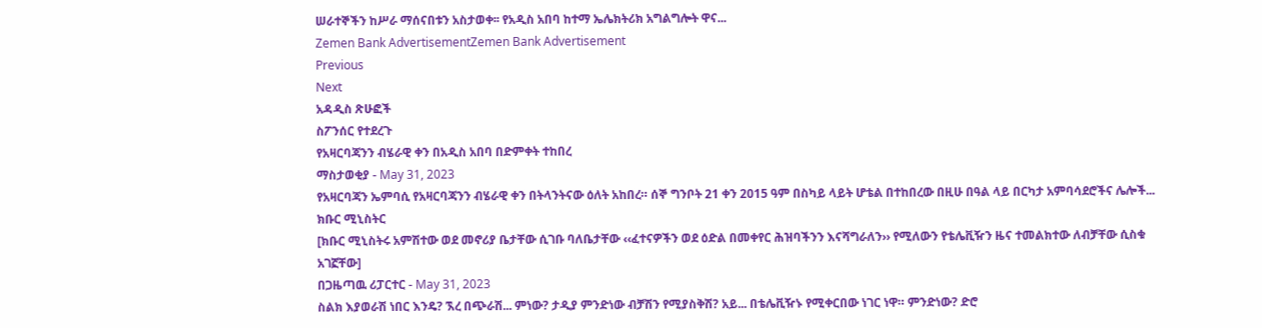ሠራተኞችን ከሥራ ማሰናበቱን አስታወቀ፡፡ የአዲስ አበባ ከተማ ኤሌክትሪክ አግልግሎት ዋና...
Zemen Bank AdvertisementZemen Bank Advertisement
Previous
Next
አዳዲስ ጽሁፎች
ስፖንሰር የተደረጉ
የአዛርባጃንን ብሄራዊ ቀን በአዲስ አበባ በድምቀት ተከበረ
ማስታወቂያ - May 31, 2023
የአዛርባጃን ኤምባሲ የአዛርባጃንን ብሄራዊ ቀን በትላንትናው ዕለት አከበረ። ሰኞ ግንቦት 21 ቀን 2015 ዓም በስካይ ላይት ሆቴል በተከበረው በዚሁ በዓል ላይ በርካታ አምባሳደሮችና ሌሎች...
ክቡር ሚኒስትር
[ክቡር ሚኒስትሩ አምሽተው ወደ መኖሪያ ቤታቸው ሲገቡ ባለቤታቸው ‹‹ፈተናዎችን ወደ ዕድል በመቀየር ሕዝባችንን እናሻግራለን›› የሚለውን የቴሌቪዥን ዜና ተመልክተው ለብቻቸው ሲስቁ አገኟቸው]
በጋዜጣዉ ሪፓርተር - May 31, 2023
ስልክ እያወራሽ ነበር እንዴ? ኧረ በጭራሽ... ምነው? ታዲያ ምንድነው ብቻሽን የሚያስቅሽ? አይ... በቴሌቪዥኑ የሚቀርበው ነገር ነዋ። ምንድነው? ድሮ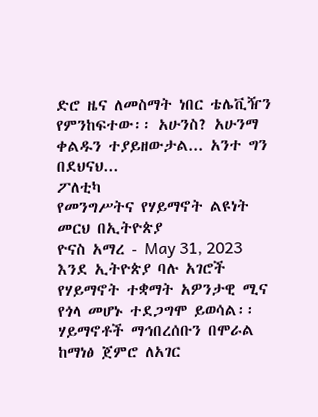ድሮ ዜና ለመስማት ነበር ቴሌቪዥን የምንከፍተው፡፡ አሁንስ? አሁንማ ቀልዱን ተያይዘውታል... አንተ ግን በደህናህ...
ፖለቲካ
የመንግሥትና የሃይማኖት ልዩነት መርህ በኢትዮጵያ
ዮናስ አማረ - May 31, 2023
እንደ ኢትዮጵያ ባሉ አገሮች የሃይማኖት ተቋማት አዎንታዊ ሚና የጎላ መሆኑ ተደጋግሞ ይወሳል፡፡ ሃይማኖቶች ማኅበረሰቡን በሞራል ከማነፅ ጀምሮ ለአገር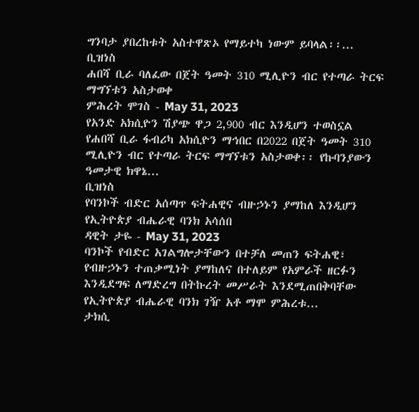ግንባታ ያበረከቱት አስተዋጽኦ የማይተካ ነውም ይባላል፡፡...
ቢዝነስ
ሐበሻ ቢራ ባለፈው በጀት ዓመት 310 ሚሊዮን ብር የተጣራ ትርፍ ማግኘቱን አስታወቀ
ምሕረት ሞገስ - May 31, 2023
የአንድ አክሲዮን ሽያጭ ዋጋ 2,900 ብር እንዲሆን ተወስኗል የሐበሻ ቢራ ፋብሪካ አክሲዮን ማኅበር በ2022 በጀት ዓመት 310 ሚሊዮን ብር የተጣራ ትርፍ ማግኘቱን አስታወቀ፡፡ የኩባንያውን ዓመታዊ ክዋኔ...
ቢዝነስ
የባንኮች ብድር አሰጣጥ ፍትሐዊና ብዙኃኑን ያማከለ እንዲሆን የኢትዮጵያ ብሔራዊ ባንክ አሳሰበ
ዳዊት ታዬ - May 31, 2023
ባንኮች የብድር አገልግሎታቸውን በተቻለ መጠን ፍትሐዊ፣ የብዙኃኑን ተጠቃሚነት ያማከለና በተለይም የአምራች ዘርፉን እንዲደግፍ ለማድረግ በትኩረት መሥራት እንደሚጠበቅባቸው የኢትዮጵያ ብሔራዊ ባንክ ገዥ አቶ ማሞ ምሕረቱ...
ታክሲ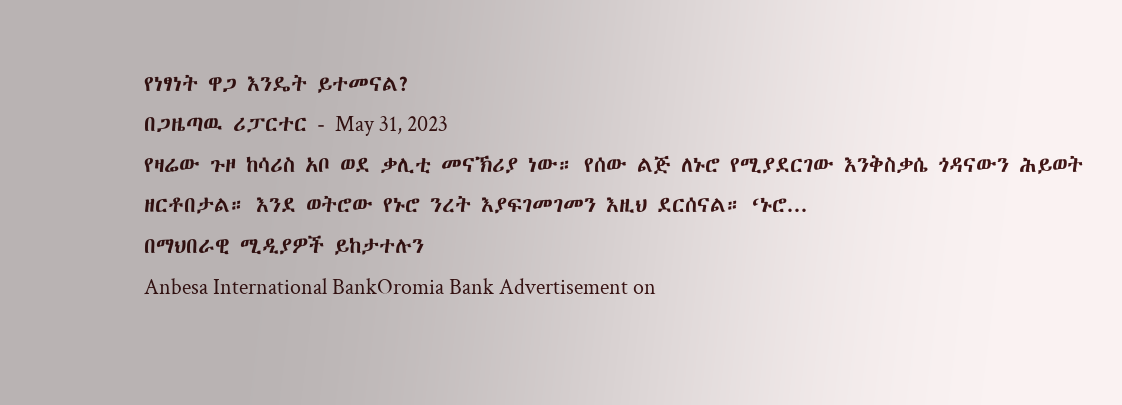የነፃነት ዋጋ እንዴት ይተመናል?
በጋዜጣዉ ሪፓርተር - May 31, 2023
የዛሬው ጉዞ ከሳሪስ አቦ ወደ ቃሊቲ መናኽሪያ ነው። የሰው ልጅ ለኑሮ የሚያደርገው እንቅስቃሴ ጎዳናውን ሕይወት ዘርቶበታል። እንደ ወትሮው የኑሮ ንረት እያፍገመገመን እዚህ ደርሰናል። ‘ኑሮ...
በማህበራዊ ሚዲያዎች ይከታተሉን
Anbesa International BankOromia Bank Advertisement on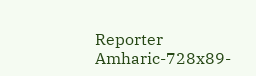Reporter Amharic-728x89-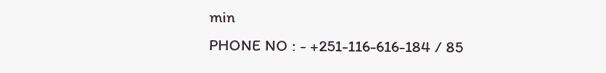min
PHONE NO : - +251-116-616-184 / 85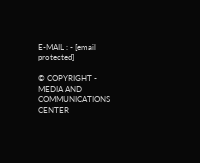E-MAIL : - [email protected]

© COPYRIGHT - MEDIA AND COMMUNICATIONS CENTER